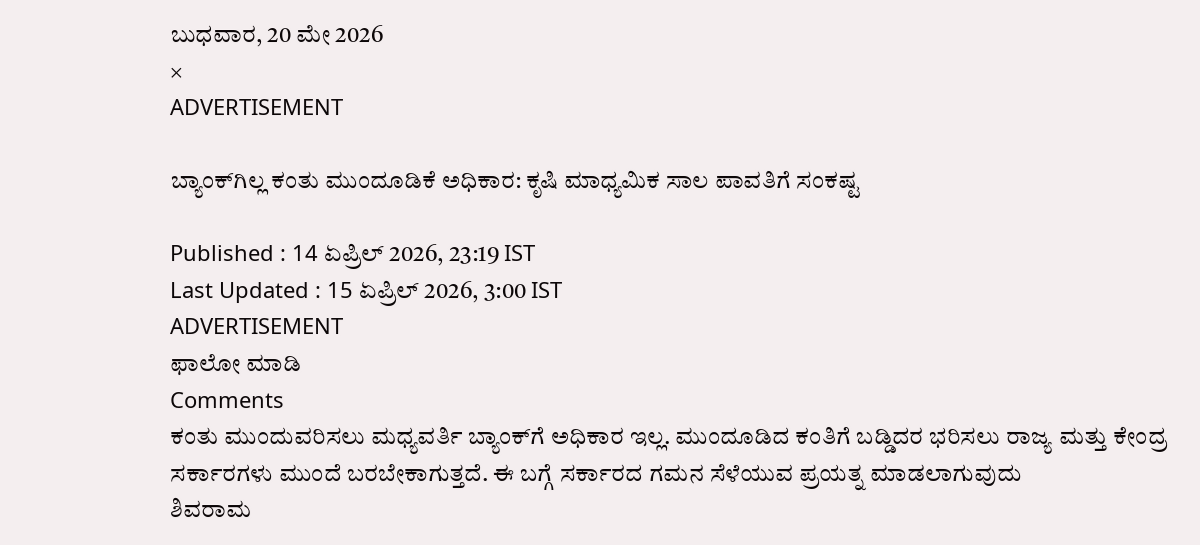ಬುಧವಾರ, 20 ಮೇ 2026
×
ADVERTISEMENT

ಬ್ಯಾಂಕ್‌ಗಿಲ್ಲ ಕಂತು ಮುಂದೂಡಿಕೆ ಅಧಿಕಾರ: ಕೃಷಿ ಮಾಧ್ಯಮಿಕ ಸಾಲ ಪಾವತಿಗೆ ಸಂಕಷ್ಟ

Published : 14 ಏಪ್ರಿಲ್ 2026, 23:19 IST
Last Updated : 15 ಏಪ್ರಿಲ್ 2026, 3:00 IST
ADVERTISEMENT
ಫಾಲೋ ಮಾಡಿ
Comments
ಕಂತು ಮುಂದುವರಿಸಲು ಮಧ್ಯವರ್ತಿ ಬ್ಯಾಂಕ್‍ಗೆ ಅಧಿಕಾರ ಇಲ್ಲ. ಮುಂದೂಡಿದ ಕಂತಿಗೆ ಬಡ್ಡಿದರ ಭರಿಸಲು ರಾಜ್ಯ ಮತ್ತು ಕೇಂದ್ರ ಸರ್ಕಾರಗಳು ಮುಂದೆ ಬರಬೇಕಾಗುತ್ತದೆ. ಈ ಬಗ್ಗೆ ಸರ್ಕಾರದ ಗಮನ ಸೆಳೆಯುವ ಪ್ರಯತ್ನ ಮಾಡಲಾಗುವುದು
ಶಿವರಾಮ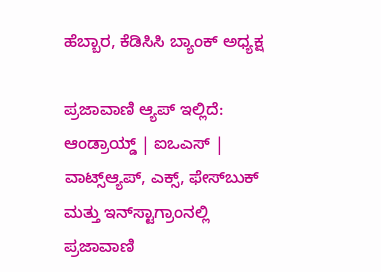ಹೆಬ್ಬಾರ, ಕೆಡಿಸಿಸಿ ಬ್ಯಾಂಕ್ ಅಧ್ಯಕ್ಷ

ಪ್ರಜಾವಾಣಿ ಆ್ಯಪ್ ಇಲ್ಲಿದೆ: ಆಂಡ್ರಾಯ್ಡ್ | ಐಒಎಸ್ | ವಾಟ್ಸ್ಆ್ಯಪ್, ಎಕ್ಸ್, ಫೇಸ್‌ಬುಕ್ ಮತ್ತು ಇನ್‌ಸ್ಟಾಗ್ರಾಂನಲ್ಲಿ ಪ್ರಜಾವಾಣಿ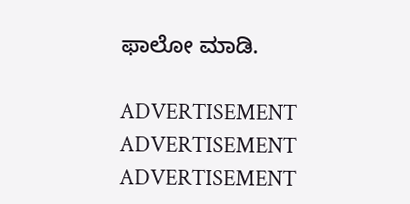ಫಾಲೋ ಮಾಡಿ.

ADVERTISEMENT
ADVERTISEMENT
ADVERTISEMENT